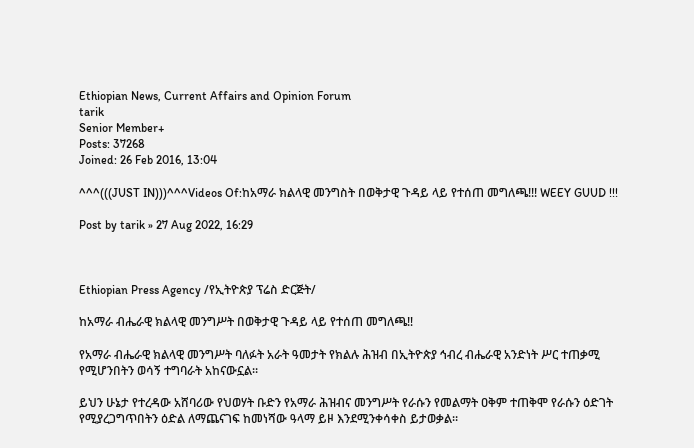Ethiopian News, Current Affairs and Opinion Forum
tarik
Senior Member+
Posts: 37268
Joined: 26 Feb 2016, 13:04

^^^(((JUST IN)))^^^Videos Of:ከአማራ ክልላዊ መንግስት በወቅታዊ ጉዳይ ላይ የተሰጠ መግለጫ!!! WEEY GUUD !!!

Post by tarik » 27 Aug 2022, 16:29



Ethiopian Press Agency /የኢትዮጵያ ፕሬስ ድርጅት/

ከአማራ ብሔራዊ ክልላዊ መንግሥት በወቅታዊ ጉዳይ ላይ የተሰጠ መግለጫ‼

የአማራ ብሔራዊ ክልላዊ መንግሥት ባለፉት አራት ዓመታት የክልሉ ሕዝብ በኢትዮጵያ ኅብረ ብሔራዊ አንድነት ሥር ተጠቃሚ የሚሆንበትን ወሳኝ ተግባራት አከናውኗል።

ይህን ሁኔታ የተረዳው አሸባሪው የህወሃት ቡድን የአማራ ሕዝብና መንግሥት የራሱን የመልማት ዐቅም ተጠቅሞ የራሱን ዕድገት የሚያረጋግጥበትን ዕድል ለማጨናገፍ ከመነሻው ዓላማ ይዞ እንደሚንቀሳቀስ ይታወቃል።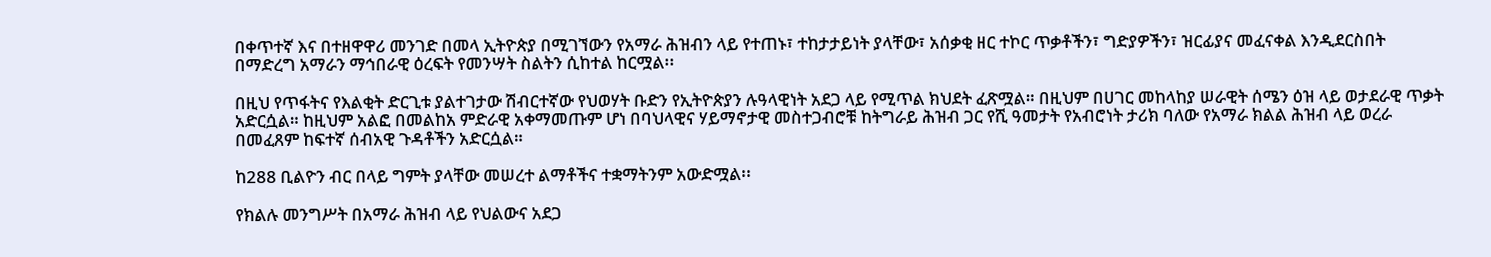በቀጥተኛ እና በተዘዋዋሪ መንገድ በመላ ኢትዮጵያ በሚገኘውን የአማራ ሕዝብን ላይ የተጠኑ፣ ተከታታይነት ያላቸው፣ አሰቃቂ ዘር ተኮር ጥቃቶችን፣ ግድያዎችን፣ ዝርፊያና መፈናቀል እንዲደርስበት በማድረግ አማራን ማኅበራዊ ዕረፍት የመንሣት ስልትን ሲከተል ከርሟል፡፡

በዚህ የጥፋትና የእልቂት ድርጊቱ ያልተገታው ሽብርተኛው የህወሃት ቡድን የኢትዮጵያን ሉዓላዊነት አደጋ ላይ የሚጥል ክህደት ፈጽሟል። በዚህም በሀገር መከላከያ ሠራዊት ሰሜን ዕዝ ላይ ወታደራዊ ጥቃት አድርሷል። ከዚህም አልፎ በመልከአ ምድራዊ አቀማመጡም ሆነ በባህላዊና ሃይማኖታዊ መስተጋብሮቹ ከትግራይ ሕዝብ ጋር የሺ ዓመታት የአብሮነት ታሪክ ባለው የአማራ ክልል ሕዝብ ላይ ወረራ በመፈጸም ከፍተኛ ሰብአዊ ጉዳቶችን አድርሷል።

ከ288 ቢልዮን ብር በላይ ግምት ያላቸው መሠረተ ልማቶችና ተቋማትንም አውድሟል፡፡

የክልሉ መንግሥት በአማራ ሕዝብ ላይ የህልውና አደጋ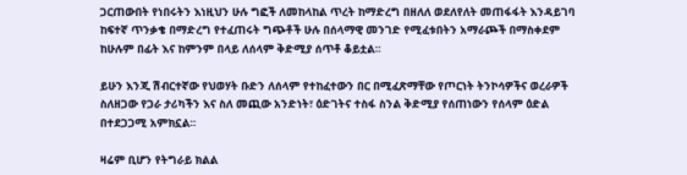ጋርጠውበት የነበሩትን እነዚህን ሁሉ ግፎች ለመከላከል ጥረት ከማድረግ በዘለለ ወደለየለት መጠፋፋት እንዳይገባ ከፍተኛ ጥንቃቄ በማድረግ የተፈጠሩት ግጭቶች ሁሉ በሰላማዊ መንገድ የሚፈቱበትን አማራጮች በማስቀደም ከሁሉም በፊት እና ከምንም በላይ ለሰላም ቅድሚያ ሰጥቶ ቆይቷል፡፡

ይሁን እንጂ ሽብርተኛው የህወሃት ቡድን ለሰላም የተከፈተውን በር በሚፈጽማቸው የጦርነት ትንኮሳዎችና ወረራዎች ስለዘጋው የጋራ ታሪካችን እና ስለ መጪው አንድነት፣ ዕድገትና ተስፋ ስንል ቅድሚያ የሰጠነውን የሰላም ዕድል በተደጋጋሚ አምክኗል፡፡

ዛሬም ቢሆን የትግራይ ክልል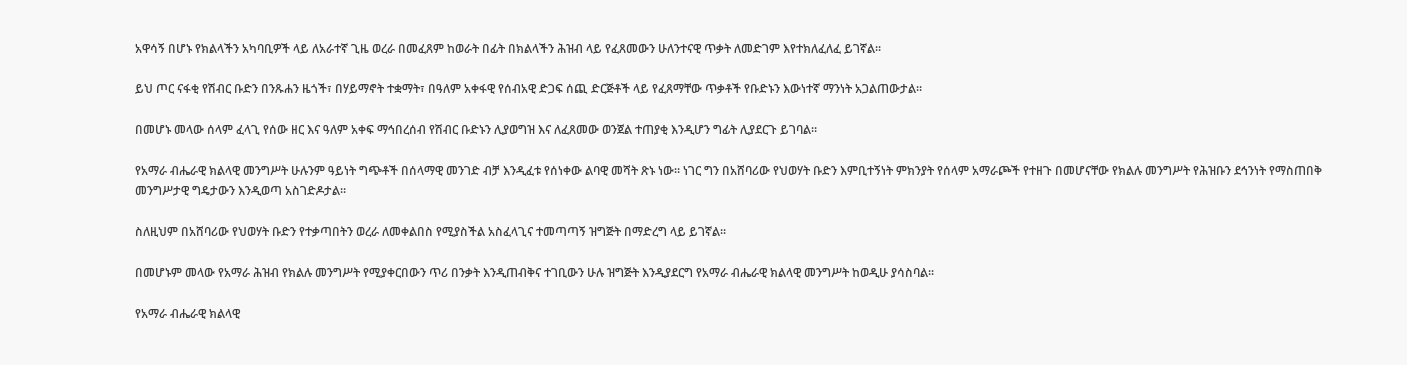አዋሳኝ በሆኑ የክልላችን አካባቢዎች ላይ ለአራተኛ ጊዜ ወረራ በመፈጸም ከወራት በፊት በክልላችን ሕዝብ ላይ የፈጸመውን ሁለንተናዊ ጥቃት ለመድገም እየተክለፈለፈ ይገኛል፡፡

ይህ ጦር ናፋቂ የሽብር ቡድን በንጹሐን ዜጎች፣ በሃይማኖት ተቋማት፣ በዓለም አቀፋዊ የሰብአዊ ድጋፍ ሰጪ ድርጅቶች ላይ የፈጸማቸው ጥቃቶች የቡድኑን እውነተኛ ማንነት አጋልጠውታል።

በመሆኑ መላው ሰላም ፈላጊ የሰው ዘር እና ዓለም አቀፍ ማኅበረሰብ የሽብር ቡድኑን ሊያወግዝ እና ለፈጸመው ወንጀል ተጠያቂ እንዲሆን ግፊት ሊያደርጉ ይገባል።

የአማራ ብሔራዊ ክልላዊ መንግሥት ሁሉንም ዓይነት ግጭቶች በሰላማዊ መንገድ ብቻ እንዲፈቱ የሰነቀው ልባዊ መሻት ጽኑ ነው። ነገር ግን በአሸባሪው የህወሃት ቡድን እምቢተኝነት ምክንያት የሰላም አማራጮች የተዘጉ በመሆናቸው የክልሉ መንግሥት የሕዝቡን ደኅንነት የማስጠበቅ መንግሥታዊ ግዴታውን እንዲወጣ አስገድዶታል።

ስለዚህም በአሸባሪው የህወሃት ቡድን የተቃጣበትን ወረራ ለመቀልበስ የሚያስችል አስፈላጊና ተመጣጣኝ ዝግጅት በማድረግ ላይ ይገኛል፡፡

በመሆኑም መላው የአማራ ሕዝብ የክልሉ መንግሥት የሚያቀርበውን ጥሪ በንቃት እንዲጠብቅና ተገቢውን ሁሉ ዝግጅት እንዲያደርግ የአማራ ብሔራዊ ክልላዊ መንግሥት ከወዲሁ ያሳስባል፡፡

የአማራ ብሔራዊ ክልላዊ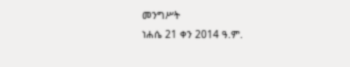መንግሥት
ነሐሴ 21 ቀን 2014 ዓ.ም.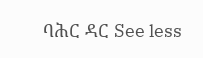ባሕር ዳር See less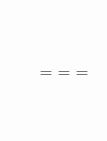===